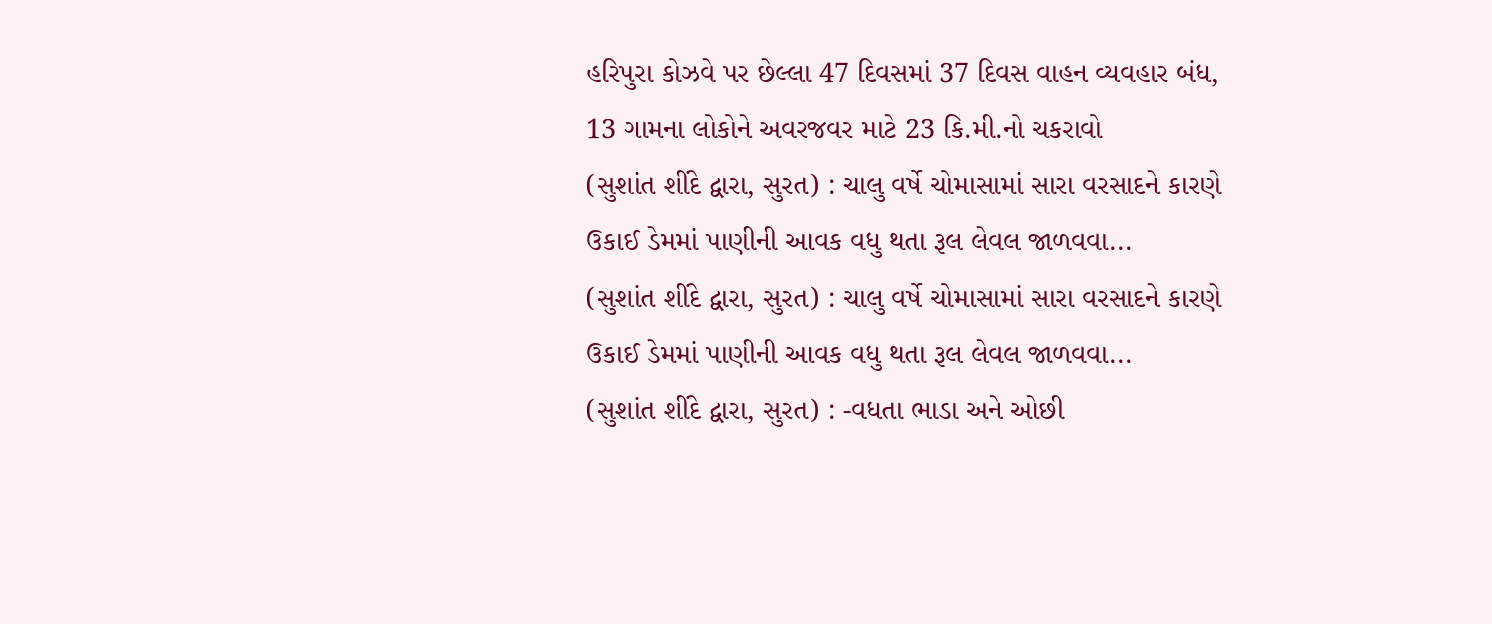હરિપુરા કોઝવે પર છેલ્લા 47 દિવસમાં 37 દિવસ વાહન વ્યવહાર બંધ, 13 ગામના લોકોને અવરજવર માટે 23 કિ.મી.નો ચકરાવો
(સુશાંત શીંદે દ્વારા, સુરત) : ચાલુ વર્ષે ચોમાસામાં સારા વરસાદને કારણે ઉકાઈ ડેમમાં પાણીની આવક વધુ થતા રૂલ લેવલ જાળવવા...
(સુશાંત શીંદે દ્વારા, સુરત) : ચાલુ વર્ષે ચોમાસામાં સારા વરસાદને કારણે ઉકાઈ ડેમમાં પાણીની આવક વધુ થતા રૂલ લેવલ જાળવવા...
(સુશાંત શીંદે દ્વારા, સુરત) : -વધતા ભાડા અને ઓછી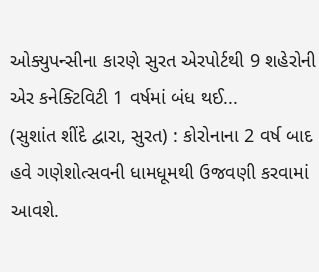ઓક્યુપન્સીના કારણે સુરત એરપોર્ટથી 9 શહેરોની એર કનેક્ટિવિટી 1 વર્ષમાં બંધ થઈ...
(સુશાંત શીંદે દ્વારા, સુરત) : કોરોનાના 2 વર્ષ બાદ હવે ગણેશોત્સવની ધામધૂમથી ઉજવણી કરવામાં આવશે.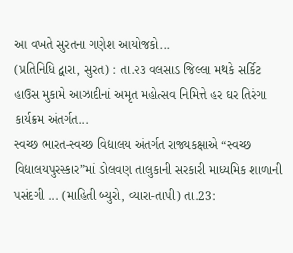આ વખતે સુરતના ગણેશ આયોજકો...
(પ્રતિનિધિ દ્વારા, સુરત) : તા.૨૩ વલસાડ જિલ્લા મથકે સર્કિટ હાઉસ મુકામે આઝાદીનાં અમૃત મહોત્સવ નિમિત્તે હર ઘર તિરંગા કાર્યક્રમ અંતર્ગત...
સ્વચ્છ ભારત-સ્વચ્છ વિદ્યાલય અંતર્ગત રાજ્યકક્ષાએ “સ્વચ્છ વિદ્યાલયપુરસ્કાર”માં ડોલવણ તાલુકાની સરકારી માધ્યમિક શાળાની પસંદગી ... (માહિતી બ્યુરો, વ્યારા-તાપી) તા.23: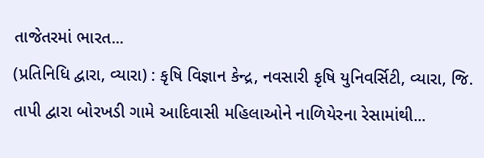તાજેતરમાં ભારત...
(પ્રતિનિધિ દ્વારા, વ્યારા) : કૃષિ વિજ્ઞાન કેન્દ્ર, નવસારી કૃષિ યુનિવર્સિટી, વ્યારા, જિ. તાપી દ્વારા બોરખડી ગામે આદિવાસી મહિલાઓને નાળિયેરના રેસામાંથી...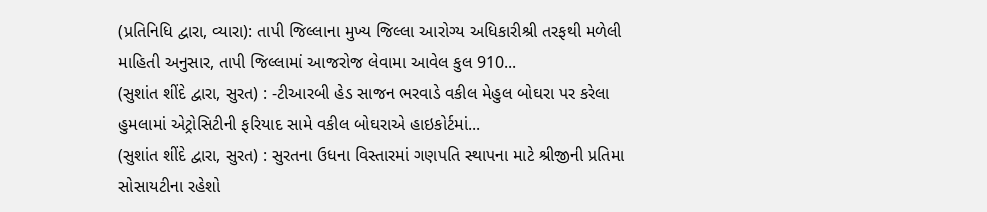(પ્રતિનિધિ દ્વારા, વ્યારા): તાપી જિલ્લાના મુખ્ય જિલ્લા આરોગ્ય અધિકારીશ્રી તરફથી મળેલી માહિતી અનુસાર, તાપી જિલ્લામાં આજરોજ લેવામા આવેલ કુલ 910...
(સુશાંત શીંદે દ્વારા, સુરત) : -ટીઆરબી હેડ સાજન ભરવાડે વકીલ મેહુલ બોઘરા પર કરેલા હુમલામાં એટ્રોસિટીની ફરિયાદ સામે વકીલ બોઘરાએ હાઇકોર્ટમાં...
(સુશાંત શીંદે દ્વારા, સુરત) : સુરતના ઉધના વિસ્તારમાં ગણપતિ સ્થાપના માટે શ્રીજીની પ્રતિમા સોસાયટીના રહેશો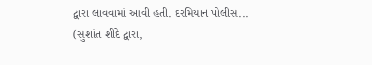દ્વારા લાવવામાં આવી હતી. દરમિયાન પોલીસ...
(સુશાંત શીંદે દ્વારા,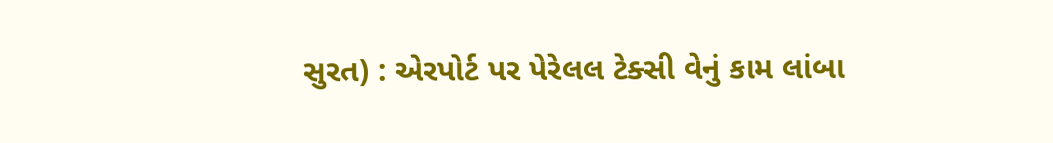સુરત) : એરપોર્ટ પર પેરેલલ ટેક્સી વેનું કામ લાંબા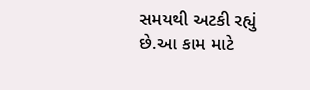સમયથી અટકી રહ્યું છે.આ કામ માટે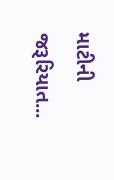માટીની જરૂરિયાત...